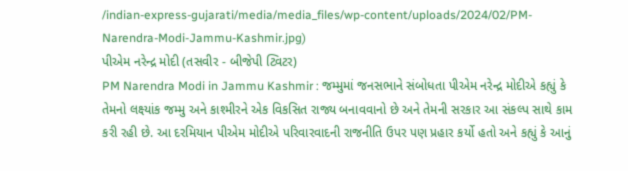/indian-express-gujarati/media/media_files/wp-content/uploads/2024/02/PM-Narendra-Modi-Jammu-Kashmir.jpg)
પીએમ નરેન્દ્ર મોદી (તસવીર - બીજેપી ટ્વિટર)
PM Narendra Modi in Jammu Kashmir : જમ્મુમાં જનસભાને સંબોધતા પીએમ નરેન્દ્ર મોદીએ કહ્યું કે તેમનો લક્ષ્યાંક જમ્મુ અને કાશ્મીરને એક વિકસિત રાજ્ય બનાવવાનો છે અને તેમની સરકાર આ સંકલ્પ સાથે કામ કરી રહી છે. આ દરમિયાન પીએમ મોદીએ પરિવારવાદની રાજનીતિ ઉપર પણ પ્રહાર કર્યો હતો અને કહ્યું કે આનું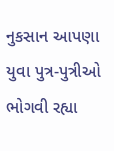નુકસાન આપણા યુવા પુત્ર-પુત્રીઓ ભોગવી રહ્યા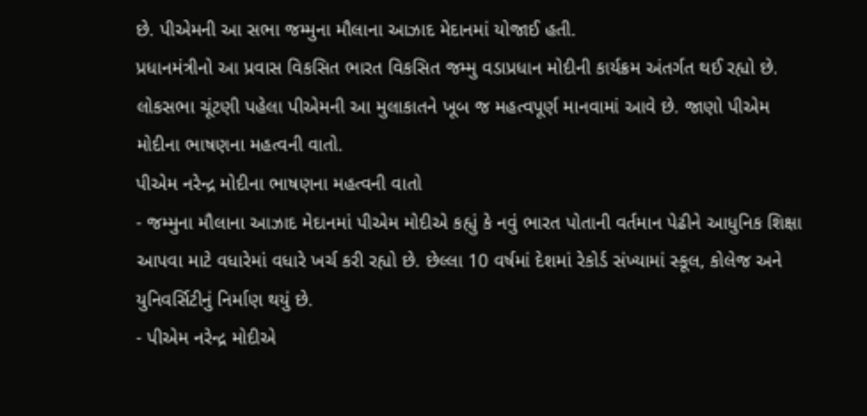છે. પીએમની આ સભા જમ્મુના મૌલાના આઝાદ મેદાનમાં યોજાઈ હતી.
પ્રધાનમંત્રીનો આ પ્રવાસ વિકસિત ભારત વિકસિત જમ્મુ વડાપ્રધાન મોદીની કાર્યક્રમ અંતર્ગત થઈ રહ્યો છે. લોકસભા ચૂંટણી પહેલા પીએમની આ મુલાકાતને ખૂબ જ મહત્વપૂર્ણ માનવામાં આવે છે. જાણો પીએમ મોદીના ભાષણના મહત્વની વાતો.
પીએમ નરેન્દ્ર મોદીના ભાષણના મહત્વની વાતો
- જમ્મુના મૌલાના આઝાદ મેદાનમાં પીએમ મોદીએ કહ્યું કે નવું ભારત પોતાની વર્તમાન પેઢીને આધુનિક શિક્ષા આપવા માટે વધારેમાં વધારે ખર્ચ કરી રહ્યો છે. છેલ્લા 10 વર્ષમાં દેશમાં રેકોર્ડ સંખ્યામાં સ્કૂલ, કોલેજ અને યુનિવર્સિટીનું નિર્માણ થયું છે.
- પીએમ નરેન્દ્ર મોદીએ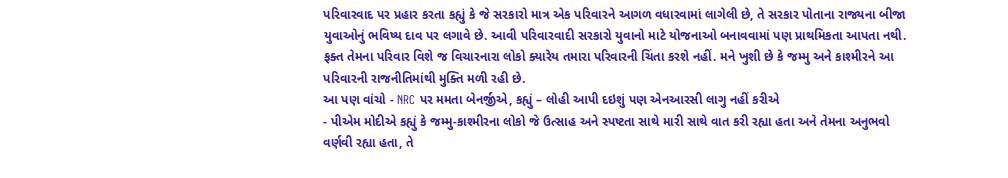પરિવારવાદ પર પ્રહાર કરતા કહ્યું કે જે સરકારો માત્ર એક પરિવારને આગળ વધારવામાં લાગેલી છે, તે સરકાર પોતાના રાજ્યના બીજા યુવાઓનું ભવિષ્ય દાવ પર લગાવે છે. આવી પરિવારવાદી સરકારો યુવાનો માટે યોજનાઓ બનાવવામાં પણ પ્રાથમિકતા આપતા નથી. ફક્ત તેમના પરિવાર વિશે જ વિચારનારા લોકો ક્યારેય તમારા પરિવારની ચિંતા કરશે નહીં. મને ખુશી છે કે જમ્મુ અને કાશ્મીરને આ પરિવારની રાજનીતિમાંથી મુક્તિ મળી રહી છે.
આ પણ વાંચો - NRC પર મમતા બેનર્જીએ, કહ્યું – લોહી આપી દઇશું પણ એનઆરસી લાગુ નહીં કરીએ
- પીએમ મોદીએ કહ્યું કે જમ્મુ-કાશ્મીરના લોકો જે ઉત્સાહ અને સ્પષ્ટતા સાથે મારી સાથે વાત કરી રહ્યા હતા અને તેમના અનુભવો વર્ણવી રહ્યા હતા, તે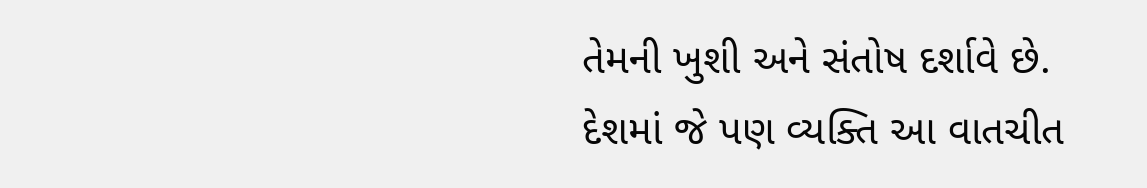તેમની ખુશી અને સંતોષ દર્શાવે છે. દેશમાં જે પણ વ્યક્તિ આ વાતચીત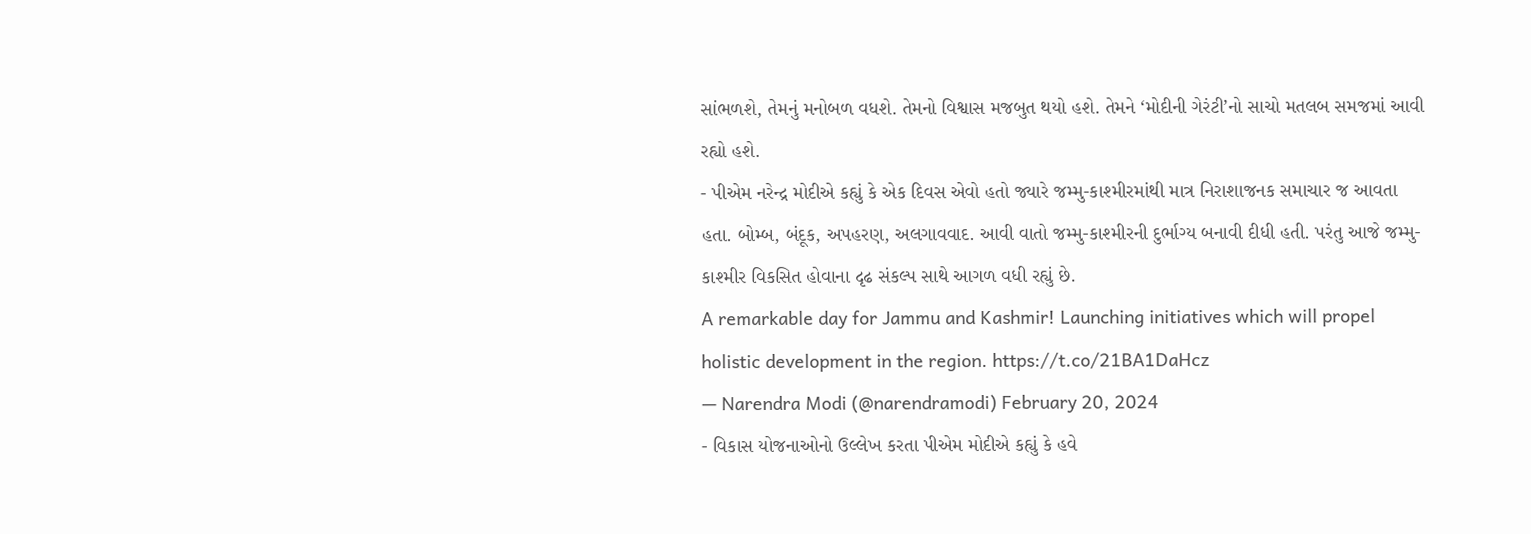સાંભળશે, તેમનું મનોબળ વધશે. તેમનો વિશ્વાસ મજબુત થયો હશે. તેમને ‘મોદીની ગેરંટી’નો સાચો મતલબ સમજમાં આવી રહ્યો હશે.
- પીએમ નરેન્દ્ર મોદીએ કહ્યું કે એક દિવસ એવો હતો જ્યારે જમ્મુ-કાશ્મીરમાંથી માત્ર નિરાશાજનક સમાચાર જ આવતા હતા. બોમ્બ, બંદૂક, અપહરણ, અલગાવવાદ. આવી વાતો જમ્મુ-કાશ્મીરની દુર્ભાગ્ય બનાવી દીધી હતી. પરંતુ આજે જમ્મુ-કાશ્મીર વિકસિત હોવાના દૃઢ સંકલ્પ સાથે આગળ વધી રહ્યું છે.
A remarkable day for Jammu and Kashmir! Launching initiatives which will propel holistic development in the region. https://t.co/21BA1DaHcz
— Narendra Modi (@narendramodi) February 20, 2024
- વિકાસ યોજનાઓનો ઉલ્લેખ કરતા પીએમ મોદીએ કહ્યું કે હવે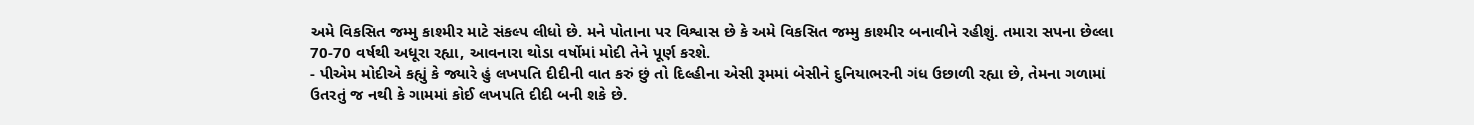અમે વિકસિત જમ્મુ કાશ્મીર માટે સંકલ્પ લીધો છે. મને પોતાના પર વિશ્વાસ છે કે અમે વિકસિત જમ્મુ કાશ્મીર બનાવીને રહીશું. તમારા સપના છેલ્લા 70-70 વર્ષથી અધૂરા રહ્યા, આવનારા થોડા વર્ષોમાં મોદી તેને પૂર્ણ કરશે.
- પીએમ મોદીએ કહ્યું કે જ્યારે હું લખપતિ દીદીની વાત કરું છું તો દિલ્હીના એસી રૂમમાં બેસીને દુનિયાભરની ગંધ ઉછાળી રહ્યા છે, તેમના ગળામાં ઉતરતું જ નથી કે ગામમાં કોઈ લખપતિ દીદી બની શકે છે.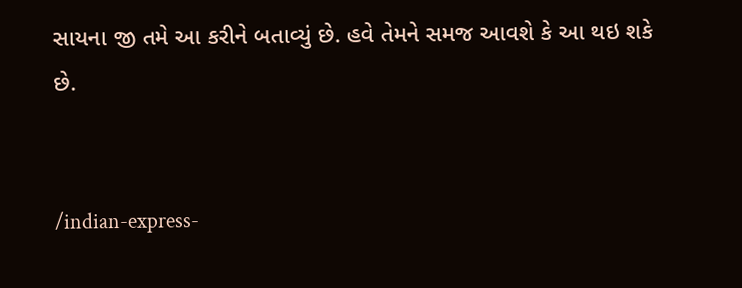સાયના જી તમે આ કરીને બતાવ્યું છે. હવે તેમને સમજ આવશે કે આ થઇ શકે છે.


/indian-express-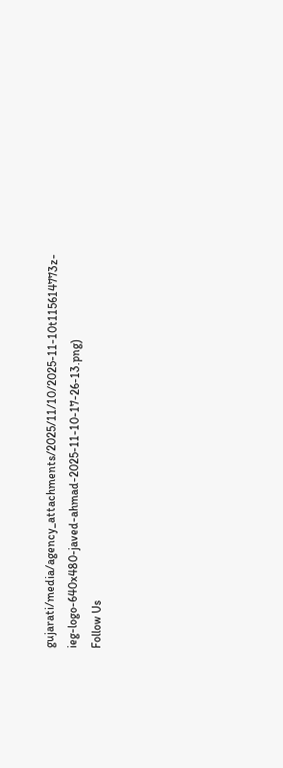gujarati/media/agency_attachments/2025/11/10/2025-11-10t115614773z-ieg-logo-640x480-javed-ahmad-2025-11-10-17-26-13.png)
Follow Us